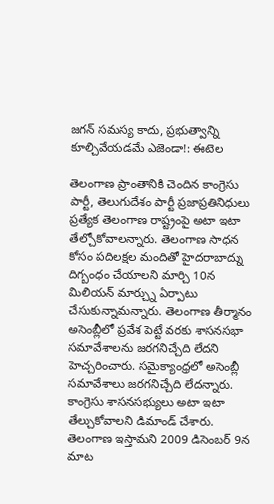జగన్ సమస్య కాదు, ప్రభుత్వాన్ని కూల్చివేయడమే ఎజెండా!: ఈటెల

తెలంగాణ ప్రాంతానికి చెందిన కాంగ్రెసు పార్టీ, తెలుగుదేశం పార్టీ ప్రజాప్రతినిధులు ప్రత్యేక తెలంగాణ రాష్ట్రంపై అటా ఇటా తేల్చోకోవాలన్నారు. తెలంగాణ సాధన కోసం పదిలక్షల మందితో హైదరాబాద్ను దిగ్బంధం చేయాలని మార్చి 10న మిలియన్ మార్చ్ను ఏర్పాటు చేసుకున్నామన్నారు. తెలంగాణ తీర్మానం అసెంబ్లీలో ప్రవేశ పెట్టే వరకు శాసనసభా సమావేశాలను జరగనిచ్చేది లేదని హెచ్చరించారు. సమైక్యాంధ్రలో అసెంబ్లీ సమావేశాలు జరగనిచ్చేది లేదన్నారు. కాంగ్రెసు శాసనసభ్యులు అటా ఇటా తేల్చుకోవాలని డిమాండ్ చేశారు.
తెలంగాణ ఇస్తామని 2009 డిసెంబర్ 9న మాట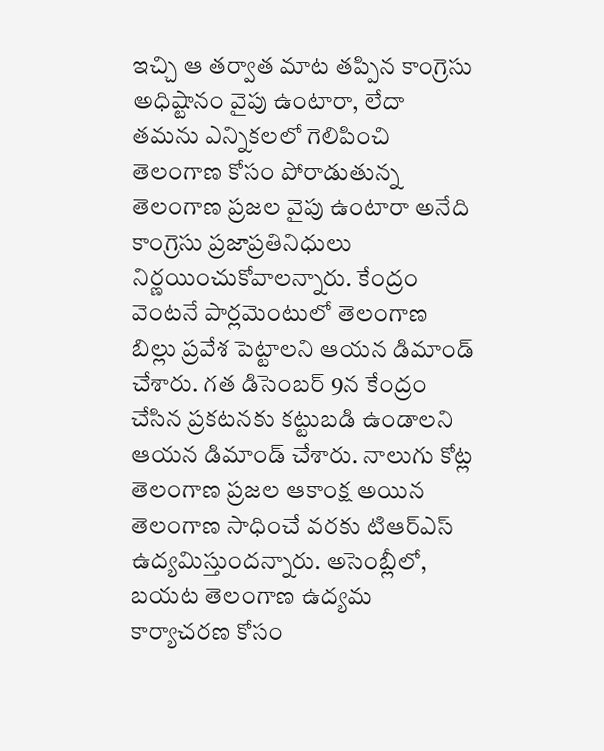ఇచ్చి ఆ తర్వాత మాట తప్పిన కాంగ్రెసు అధిష్టానం వైపు ఉంటారా, లేదా తమను ఎన్నికలలో గెలిపించి తెలంగాణ కోసం పోరాడుతున్న తెలంగాణ ప్రజల వైపు ఉంటారా అనేది కాంగ్రెసు ప్రజాప్రతినిధులు నిర్ణయించుకోవాలన్నారు. కేంద్రం వెంటనే పార్లమెంటులో తెలంగాణ బిల్లు ప్రవేశ పెట్టాలని ఆయన డిమాండ్ చేశారు. గత డిసెంబర్ 9న కేంద్రం చేసిన ప్రకటనకు కట్టుబడి ఉండాలని ఆయన డిమాండ్ చేశారు. నాలుగు కోట్ల తెలంగాణ ప్రజల ఆకాంక్ష అయిన తెలంగాణ సాధించే వరకు టిఆర్ఎస్ ఉద్యమిస్తుందన్నారు. అసెంబ్లీలో, బయట తెలంగాణ ఉద్యమ కార్యాచరణ కోసం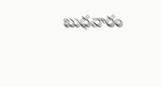బుధవారం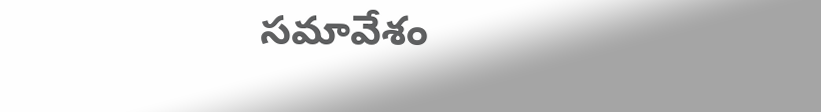సమావేశం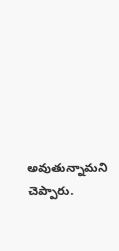అవుతున్నామని చెప్పారు.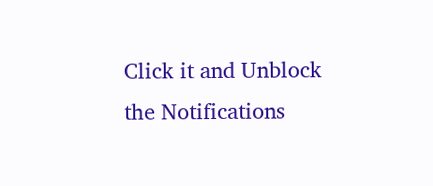Click it and Unblock the Notifications